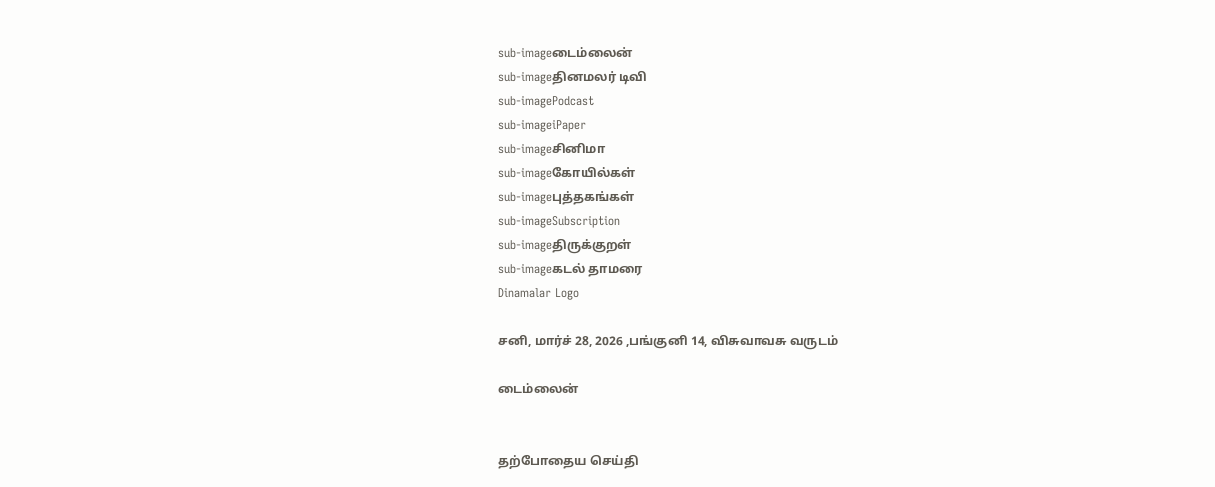sub-imageடைம்லைன்
sub-imageதினமலர் டிவி
sub-imagePodcast
sub-imageiPaper
sub-imageசினிமா
sub-imageகோயில்கள்
sub-imageபுத்தகங்கள்
sub-imageSubscription
sub-imageதிருக்குறள்
sub-imageகடல் தாமரை
Dinamalar Logo

சனி, மார்ச் 28, 2026 ,பங்குனி 14, விசுவாவசு வருடம்

டைம்லைன்


தற்போதைய செய்தி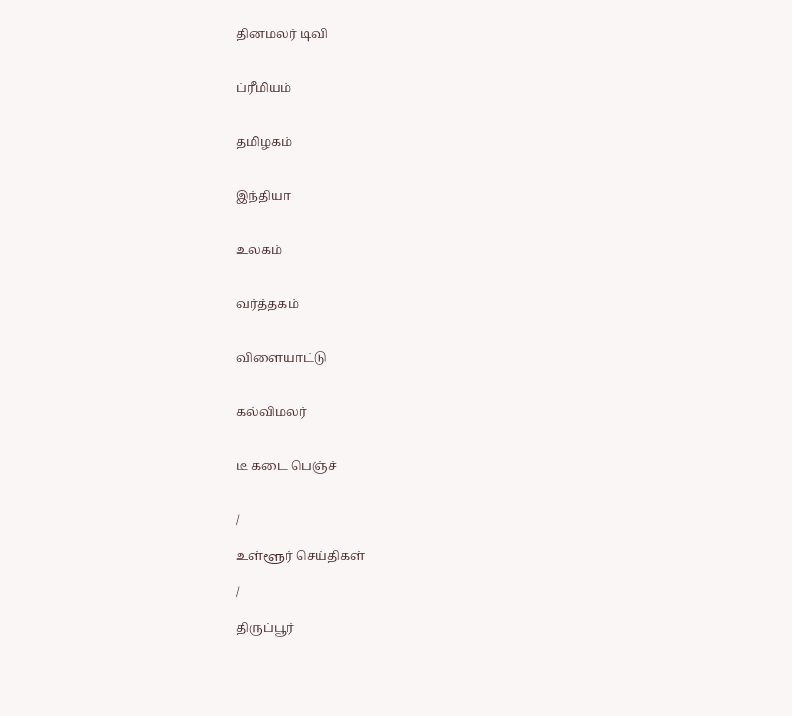தினமலர் டிவி


ப்ரீமியம்


தமிழகம்


இந்தியா


உலகம்


வர்த்தகம்


விளையாட்டு


கல்விமலர்


டீ கடை பெஞ்ச்


/

உள்ளூர் செய்திகள்

/

திருப்பூர்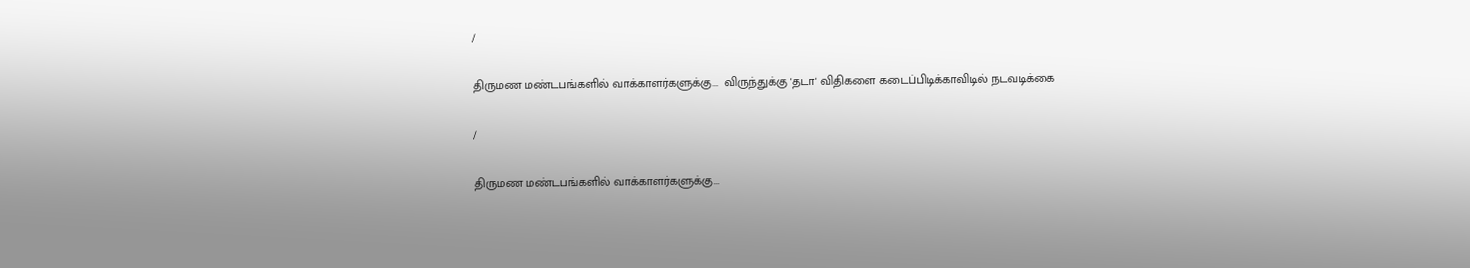/

திருமண மண்டபங்களில் வாக்காளர்களுக்கு...  விருந்துக்கு 'தடா' விதிகளை கடைப்பிடிக்காவிடில் நடவடிக்கை

/

திருமண மண்டபங்களில் வாக்காளர்களுக்கு...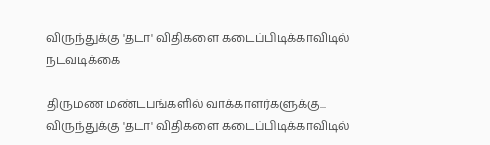விருந்துக்கு 'தடா' விதிகளை கடைப்பிடிக்காவிடில் நடவடிக்கை

திருமண மண்டபங்களில் வாக்காளர்களுக்கு...  விருந்துக்கு 'தடா' விதிகளை கடைப்பிடிக்காவிடில்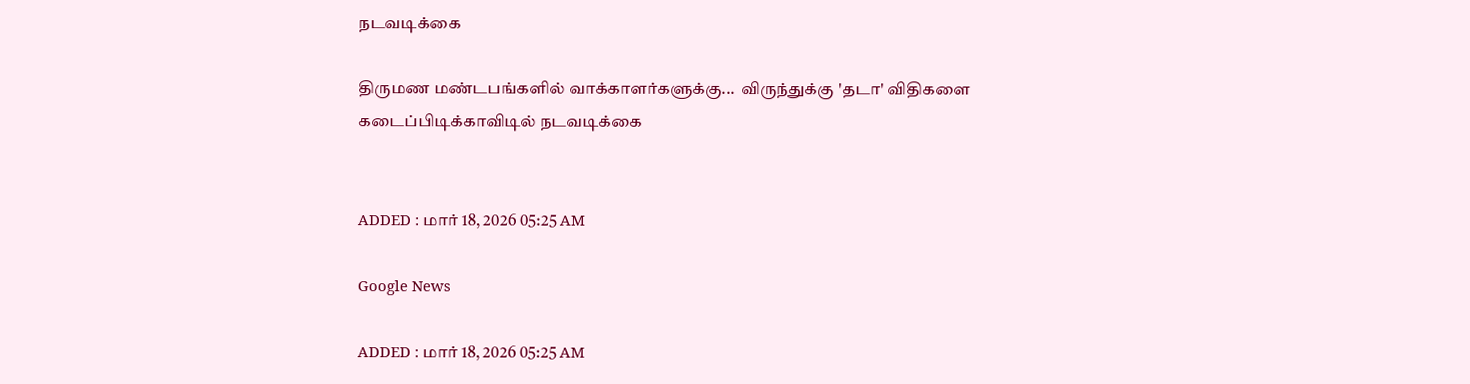நடவடிக்கை

திருமண மண்டபங்களில் வாக்காளர்களுக்கு...  விருந்துக்கு 'தடா' விதிகளை கடைப்பிடிக்காவிடில் நடவடிக்கை


ADDED : மார் 18, 2026 05:25 AM

Google News

ADDED : மார் 18, 2026 05:25 AM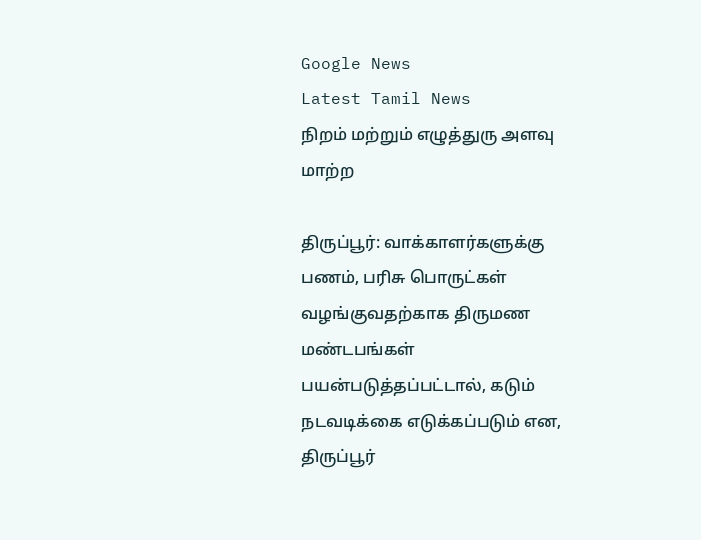Google News
Latest Tamil News
நிறம் மற்றும் எழுத்துரு அளவு மாற்ற

திருப்பூர்: வாக்காளர்களுக்கு பணம், பரிசு பொருட்கள் வழங்குவதற்காக திருமண மண்டபங்கள் பயன்படுத்தப்பட்டால், கடும் நடவடிக்கை எடுக்கப்படும் என, திருப்பூர்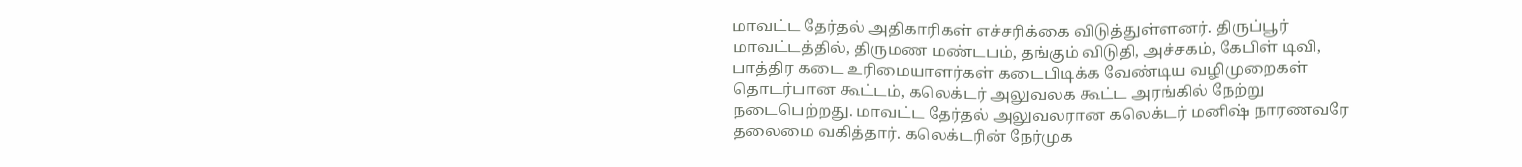மாவட்ட தேர்தல் அதிகாரிகள் எச்சரிக்கை விடுத்துள்ளனர். திருப்பூர் மாவட்டத்தில், திருமண மண்டபம், தங்கும் விடுதி, அச்சகம், கேபிள் டிவி, பாத்திர கடை உரிமையாளர்கள் கடைபிடிக்க வேண்டிய வழிமுறைகள் தொடர்பான கூட்டம், கலெக்டர் அலுவலக கூட்ட அரங்கில் நேற்று நடைபெற்றது. மாவட்ட தேர்தல் அலுவலரான கலெக்டர் மனிஷ் நாரணவரே தலைமை வகித்தார். கலெக்டரின் நேர்முக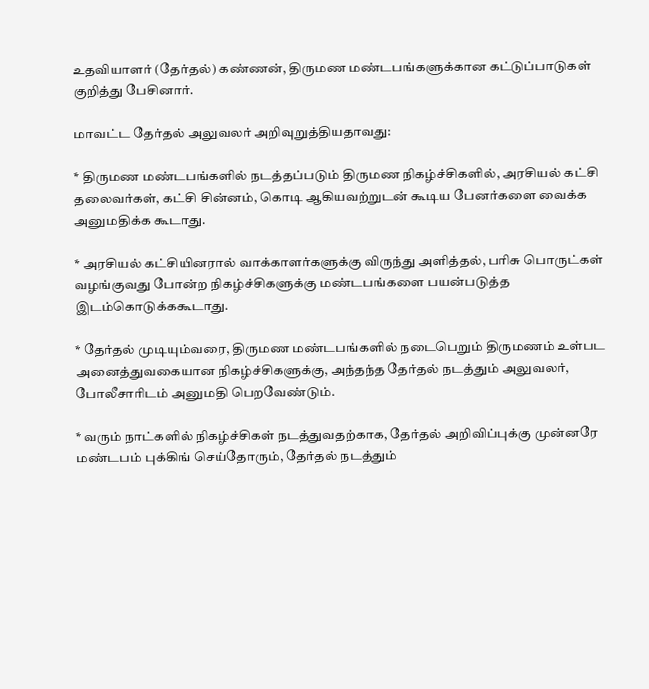உதவியாளர் (தேர்தல்) கண்ணன், திருமண மண்டபங்களுக்கான கட்டுப்பாடுகள் குறித்து பேசினார்.

மாவட்ட தேர்தல் அலுவலர் அறிவுறுத்தியதாவது:

* திருமண மண்டபங்களில் நடத்தப்படும் திருமண நிகழ்ச்சிகளில், அரசியல் கட்சி தலைவர்கள், கட்சி சின்னம், கொடி ஆகியவற்றுடன் கூடிய பேனர்களை வைக்க அனுமதிக்க கூடாது.

* அரசியல் கட்சியினரால் வாக்காளர்களுக்கு விருந்து அளித்தல், பரிசு பொருட்கள் வழங்குவது போன்ற நிகழ்ச்சிகளுக்கு மண்டபங்களை பயன்படுத்த இடம்கொடுக்ககூடாது.

* தேர்தல் முடியும்வரை, திருமண மண்டபங்களில் நடைபெறும் திருமணம் உள்பட அனைத்துவகையான நிகழ்ச்சிகளுக்கு, அந்தந்த தேர்தல் நடத்தும் அலுவலர், போலீசாரிடம் அனுமதி பெறவேண்டும்.

* வரும் நாட்களில் நிகழ்ச்சிகள் நடத்துவதற்காக, தேர்தல் அறிவிப்புக்கு முன்னரே மண்டபம் புக்கிங் செய்தோரும், தேர்தல் நடத்தும்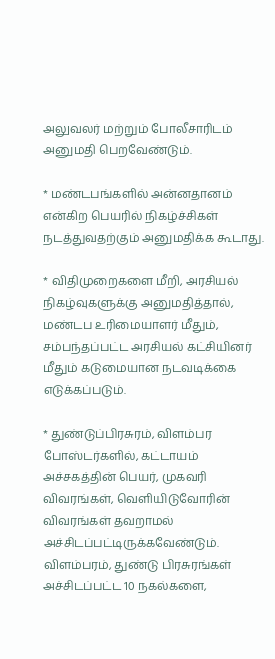அலுவலர் மற்றும் போலீசாரிடம் அனுமதி பெறவேண்டும்.

* மண்டபங்களில் அன்னதானம் என்கிற பெயரில் நிகழ்ச்சிகள் நடத்துவதற்கும் அனுமதிக்க கூடாது.

* விதிமுறைகளை மீறி, அரசியல் நிகழ்வுகளுக்கு அனுமதித்தால், மண்டப உரிமையாளர் மீதும், சம்பந்தப்பட்ட அரசியல் கட்சியினர் மீதும் கடுமையான நடவடிக்கை எடுக்கப்படும்.

* துண்டுப்பிரசுரம், விளம்பர போஸ்டர்களில், கட்டாயம் அச்சகத்தின் பெயர், முகவரி விவரங்கள், வெளியிடுவோரின் விவரங்கள் தவறாமல் அச்சிடப்பட்டிருக்கவேண்டும். விளம்பரம், துண்டு பிரசுரங்கள் அச்சிடப்பட்ட 10 நகல்களை,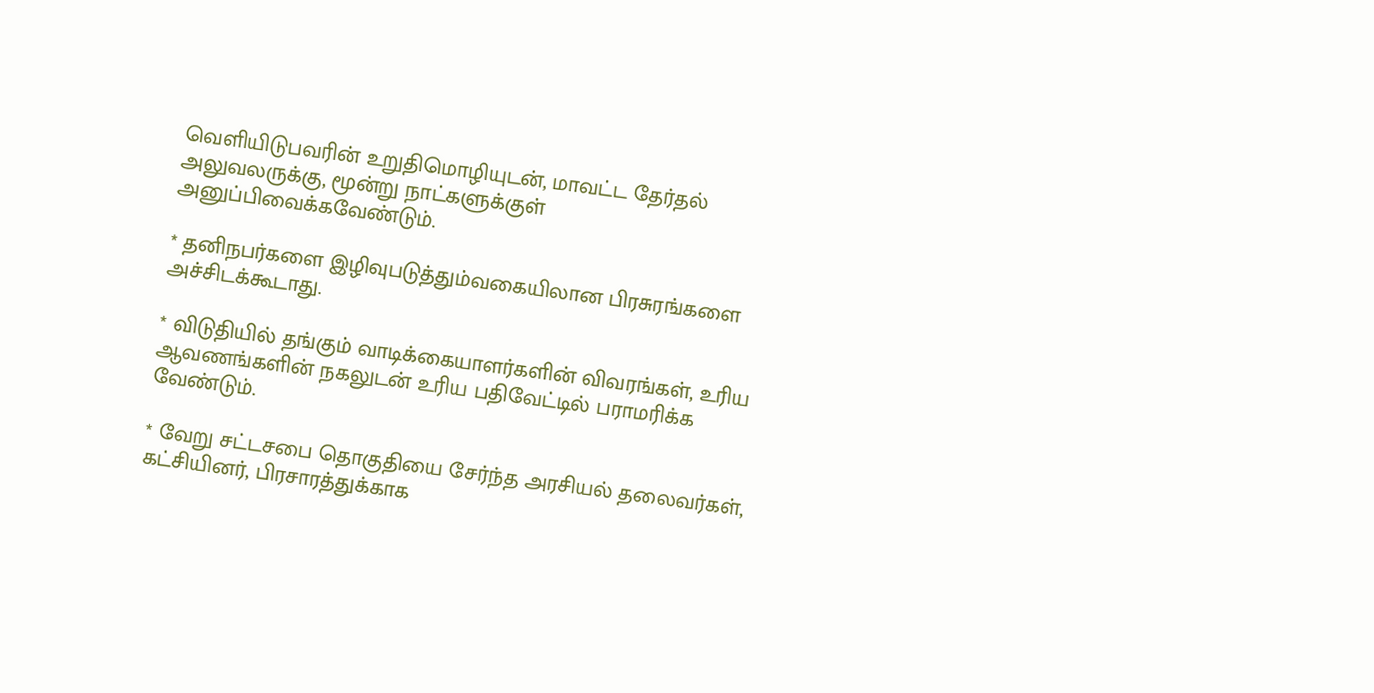வெளியிடுபவரின் உறுதிமொழியுடன், மாவட்ட தேர்தல் அலுவலருக்கு, மூன்று நாட்களுக்குள் அனுப்பிவைக்கவேண்டும்.

* தனிநபர்களை இழிவுபடுத்தும்வகையிலான பிரசுரங்களை அச்சிடக்கூடாது.

* விடுதியில் தங்கும் வாடிக்கையாளர்களின் விவரங்கள், உரிய ஆவணங்களின் நகலுடன் உரிய பதிவேட்டில் பராமரிக்க வேண்டும்.

* வேறு சட்டசபை தொகுதியை சேர்ந்த அரசியல் தலைவர்கள், கட்சியினர், பிரசாரத்துக்காக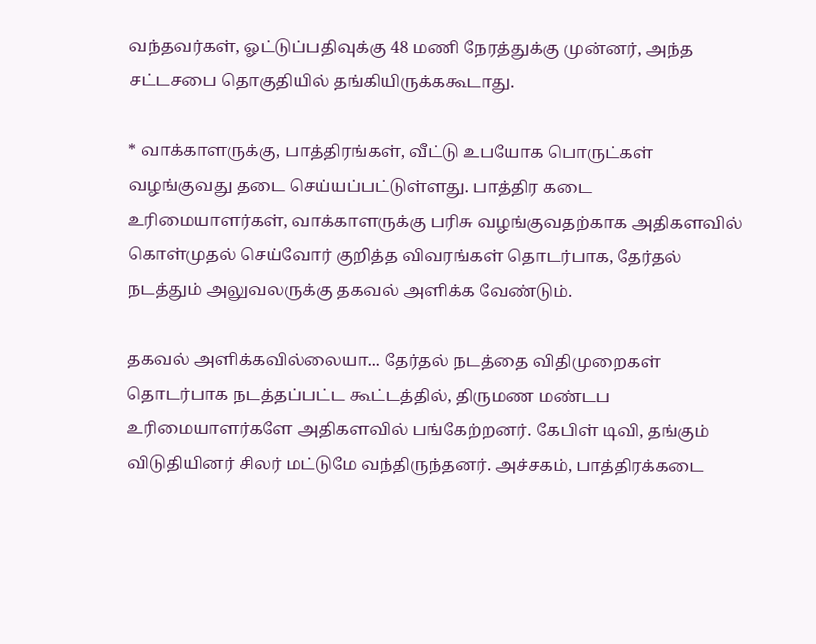வந்தவர்கள், ஓட்டுப்பதிவுக்கு 48 மணி நேரத்துக்கு முன்னர், அந்த சட்டசபை தொகுதியில் தங்கியிருக்ககூடாது.

* வாக்காளருக்கு, பாத்திரங்கள், வீட்டு உபயோக பொருட்கள் வழங்குவது தடை செய்யப்பட்டுள்ளது. பாத்திர கடை உரிமையாளர்கள், வாக்காளருக்கு பரிசு வழங்குவதற்காக அதிகளவில் கொள்முதல் செய்வோர் குறித்த விவரங்கள் தொடர்பாக, தேர்தல் நடத்தும் அலுவலருக்கு தகவல் அளிக்க வேண்டும்.

தகவல் அளிக்கவில்லையா... தேர்தல் நடத்தை விதிமுறைகள் தொடர்பாக நடத்தப்பட்ட கூட்டத்தில், திருமண மண்டப உரிமையாளர்களே அதிகளவில் பங்கேற்றனர். கேபிள் டிவி, தங்கும் விடுதியினர் சிலர் மட்டுமே வந்திருந்தனர். அச்சகம், பாத்திரக்கடை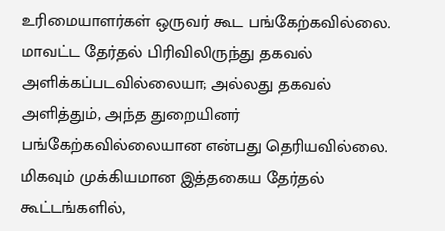உரிமையாளர்கள் ஒருவர் கூட பங்கேற்கவில்லை. மாவட்ட தேர்தல் பிரிவிலிருந்து தகவல் அளிக்கப்படவில்லையா; அல்லது தகவல் அளித்தும், அந்த துறையினர் பங்கேற்கவில்லையான என்பது தெரியவில்லை.
மிகவும் முக்கியமான இத்தகைய தேர்தல் கூட்டங்களில்,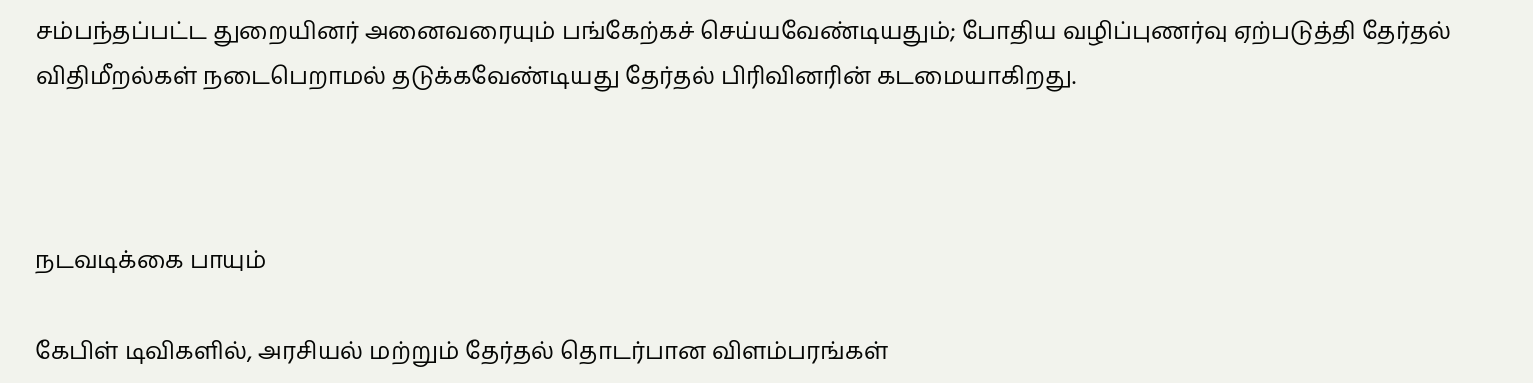சம்பந்தப்பட்ட துறையினர் அனைவரையும் பங்கேற்கச் செய்யவேண்டியதும்; போதிய வழிப்புணர்வு ஏற்படுத்தி தேர்தல் விதிமீறல்கள் நடைபெறாமல் தடுக்கவேண்டியது தேர்தல் பிரிவினரின் கடமையாகிறது.



நடவடிக்கை பாயும்

கேபிள் டிவிகளில், அரசியல் மற்றும் தேர்தல் தொடர்பான விளம்பரங்கள்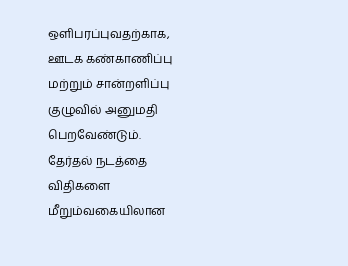ஒளிபரப்புவதற்காக, ஊடக கண்காணிப்பு மற்றும் சான்றளிப்பு குழுவில் அனுமதி பெறவேண்டும். தேர்தல் நடத்தை விதிகளை மீறும்வகையிலான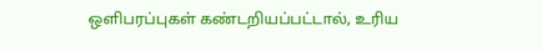ஒளிபரப்புகள் கண்டறியப்பட்டால், உரிய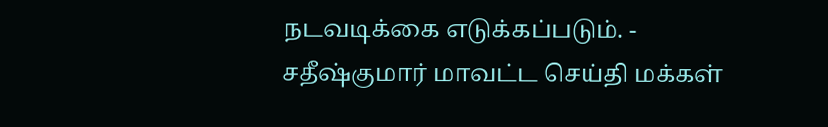நடவடிக்கை எடுக்கப்படும். - சதீஷ்குமார் மாவட்ட செய்தி மக்கள்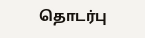தொடர்பு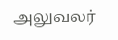அலுவலர்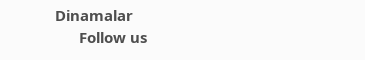Dinamalar
      Follow us